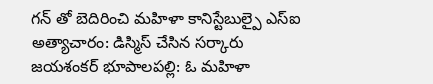గన్ తో బెదిరించి మహిళా కానిస్టేబుల్పై ఎస్ఐ అత్యాచారం: డిస్మిస్ చేసిన సర్కారు
జయశంకర్ భూపాలపల్లి: ఓ మహిళా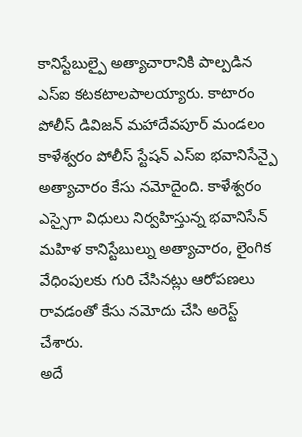కానిస్టేబుల్పై అత్యాచారానికి పాల్పడిన ఎస్ఐ కటకటాలపాలయ్యారు. కాటారం పోలీస్ డివిజన్ మహాదేవపూర్ మండలం కాళేశ్వరం పోలీస్ స్టేషన్ ఎస్ఐ భవానిసేన్పై అత్యాచారం కేసు నమోదైంది. కాళేశ్వరం ఎస్సైగా విధులు నిర్వహిస్తున్న భవానిసేన్ మహిళ కానిస్టేబుల్ను అత్యాచారం, లైంగిక వేధింపులకు గురి చేసినట్లు ఆరోపణలు రావడంతో కేసు నమోదు చేసి అరెస్ట్ చేశారు.
అదే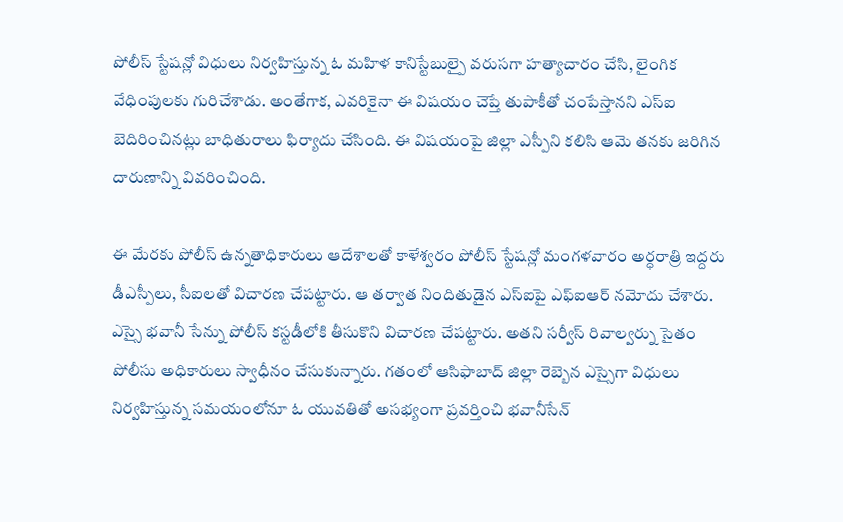పోలీస్ స్టేషన్లో విధులు నిర్వహిస్తున్న ఓ మహిళ కానిస్టేబుల్పై వరుసగా హత్యాచారం చేసి, లైంగిక వేధింపులకు గురిచేశాడు. అంతేగాక, ఎవరికైనా ఈ విషయం చెప్తే తుపాకీతో చంపేస్తానని ఎస్ఐ బెదిరించినట్లు బాధితురాలు ఫిర్యాదు చేసింది. ఈ విషయంపై జిల్లా ఎస్పీని కలిసి ఆమె తనకు జరిగిన దారుణాన్ని వివరించింది.

ఈ మేరకు పోలీస్ ఉన్నతాధికారులు ఆదేశాలతో కాళేశ్వరం పోలీస్ స్టేషన్లో మంగళవారం అర్ధరాత్రి ఇద్దరు డీఎస్పీలు, సీఐలతో విచారణ చేపట్టారు. ఆ తర్వాత నిందితుడైన ఎస్ఐపై ఎఫ్ఐఆర్ నమోదు చేశారు. ఎస్సై భవానీ సేన్ను పోలీస్ కస్టడీలోకి తీసుకొని విచారణ చేపట్టారు. అతని సర్వీస్ రివాల్వర్ను సైతం పోలీసు అధికారులు స్వాధీనం చేసుకున్నారు. గతంలో ఆసిఫాబాద్ జిల్లా రెబ్బెన ఎస్సైగా విధులు నిర్వహిస్తున్న సమయంలోనూ ఓ యువతితో అసభ్యంగా ప్రవర్తించి భవానీసేన్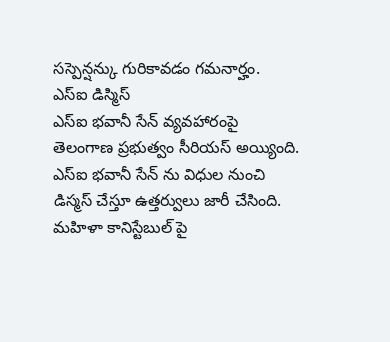సస్పెన్షన్కు గురికావడం గమనార్హం.
ఎస్ఐ డిస్మిస్
ఎస్ఐ భవానీ సేన్ వ్యవహారంపై తెలంగాణ ప్రభుత్వం సీరియస్ అయ్యింది. ఎస్ఐ భవానీ సేన్ ను విధుల నుంచి డిస్మస్ చేస్తూ ఉత్తర్వులు జారీ చేసింది. మహిళా కానిస్టేబుల్ పై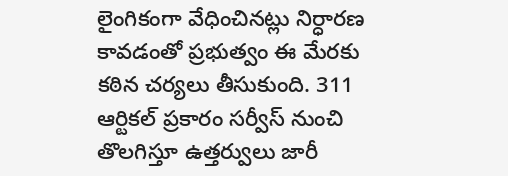లైంగికంగా వేధించినట్లు నిర్ధారణ కావడంతో ప్రభుత్వం ఈ మేరకు కఠిన చర్యలు తీసుకుంది. 311 ఆర్టికల్ ప్రకారం సర్వీస్ నుంచి తొలగిస్తూ ఉత్తర్వులు జారీ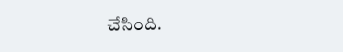చేసింది.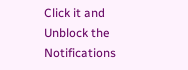Click it and Unblock the Notifications